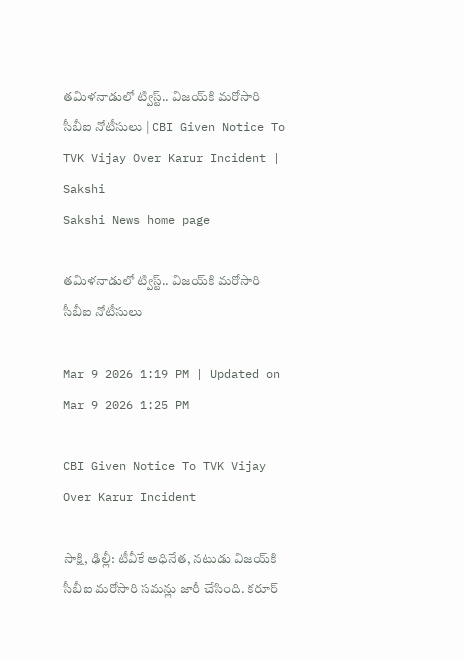తమిళనాడులో ట్విస్ట్‌.. విజయ్‌కి మరోసారి సీబీఐ నోటీసులు | CBI Given Notice To TVK Vijay Over Karur Incident | Sakshi
Sakshi News home page

తమిళనాడులో ట్విస్ట్‌.. విజయ్‌కి మరోసారి సీబీఐ నోటీసులు

Mar 9 2026 1:19 PM | Updated on Mar 9 2026 1:25 PM

CBI Given Notice To TVK Vijay Over Karur Incident

సాక్షి, ఢిల్లీ: టీవీకే అధినేత, నటుడు విజయ్‌కి సీబీఐ మరోసారి సమన్లు జారీ చేసింది. కరూర్‌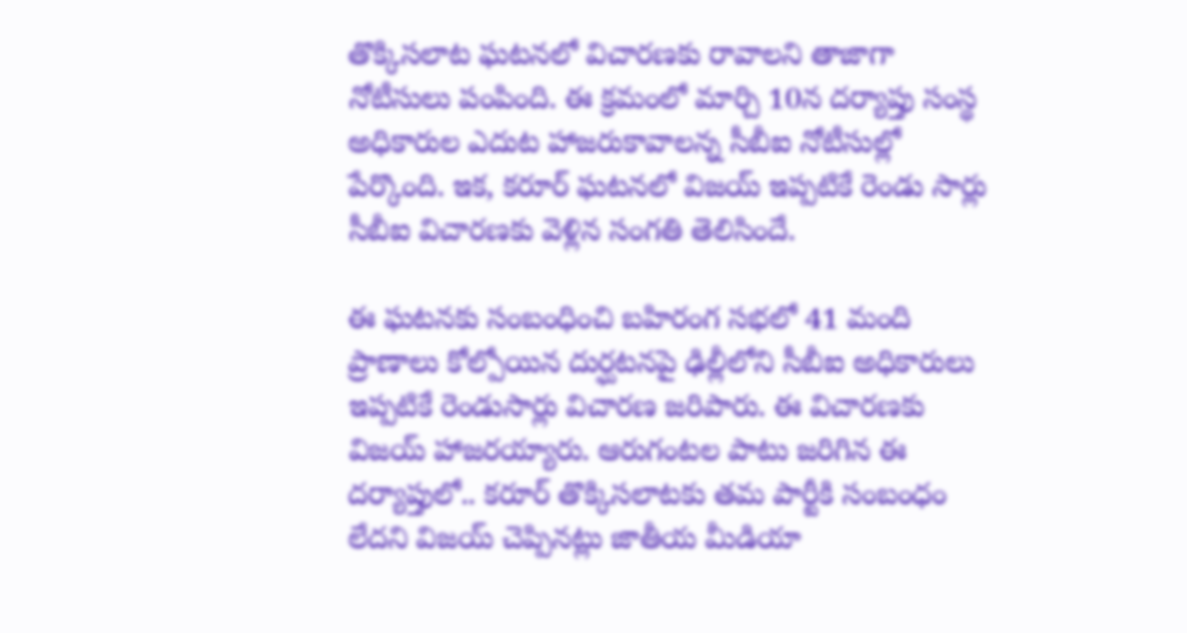తొక్కిసలాట ఘటనలో విచారణకు రావాలని తాజాగా నోటీసులు పంపింది. ఈ క్రమంలో మార్చి 10న దర్యాప్తు సంస్థ అధికారుల ఎదుట హాజరుకావాలన్న సీబీఐ నోటీసుల్లో పేర్కొంది. ఇక, కరూర్‌ ఘటనలో విజయ్‌ ఇప్పటికే రెండు సార్లు సీబీఐ విచారణకు వెళ్లిన సంగతి తెలిసిందే.

ఈ ఘటనకు సంబంధించి బహిరంగ సభలో 41 మంది ప్రాణాలు కోల్పోయిన దుర్ఘటనపై ఢిల్లీలోని సీబీఐ అధికారులు ఇప్పటికే రెండుసార్లు విచారణ జరిపారు. ఈ విచారణకు విజయ్ హాజరయ్యారు. ఆరుగంటల పాటు జరిగిన ఈ దర్యాప్తులో.. కరూర్‌ తొక్కిసలాటకు తమ పార్టీకి సంబంధం లేదని విజయ్ చెప్పినట్లు జాతీయ మీడియా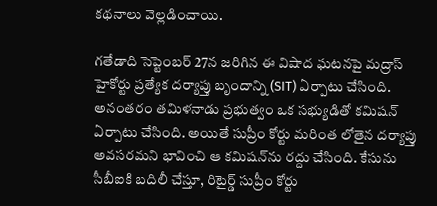కథనాలు వెల్లడించాయి.

గతేడాది సెప్టెంబర్ 27న జరిగిన ఈ విషాద ఘటనపై మద్రాస్ హైకోర్టు ప్రత్యేక దర్యాప్తు బృందాన్ని (SIT) ఏర్పాటు చేసింది. అనంతరం తమిళనాడు ప్రభుత్వం ఒక సభ్యుడితో కమిషన్ ఏర్పాటు చేసింది. అయితే సుప్రీం కోర్టు మరింత లోతైన దర్యాప్తు అవసరమని భావించి ఆ కమిషన్‌ను రద్దు చేసింది. కేసును సీబీఐకి బదిలీ చేస్తూ, రిటైర్డ్ సుప్రీం కోర్టు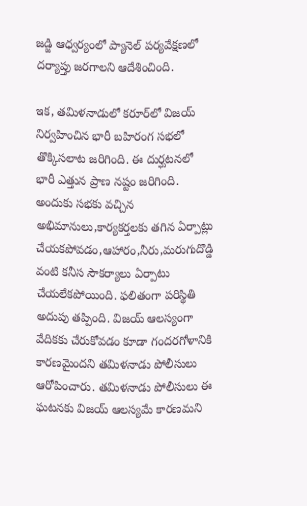జడ్జి ఆధ్వర్యంలో ప్యానెల్ పర్యవేక్షణలో దర్యాప్తు జరగాలని ఆదేశించింది.

ఇక, తమిళనాడులో కరూర్‌లో విజయ్‌ నిర్వహించిన భారీ బహిరంగ సభలో తొక్కిసలాట జరిగింది. ఈ దుర్ఘటనలో భారీ ఎత్తున ప్రాణ నష్టం జరిగింది. అందుకు సభకు వచ్చిన అభిమానులు,కార్యకర్తలకు తగిన ఏర్పాట్లు చేయకపోవడం,ఆహారం,నీరు,మరుగుదొడ్డి వంటి కనీస సౌకర్యాలు ఏర్పాటు చేయలేకపోయింది. ఫలితంగా పరిస్థితి అదుపు తప్పింది. విజయ్ ఆలస్యంగా వేదికకు చేరుకోవడం కూడా గందరగోళానికి కారణమైందని తమిళనాడు పోలీసులు ఆరోపించారు. తమిళనాడు పోలీసులు ఈ ఘటనకు విజయ్ ఆలస్యమే కారణమని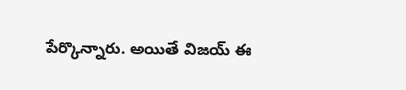పేర్కొన్నారు. అయితే విజయ్ ఈ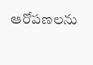ఆరోపణలను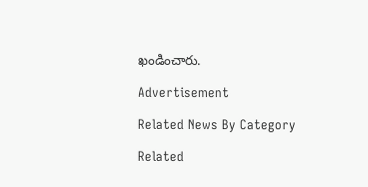ఖండించారు.

Advertisement

Related News By Category

Related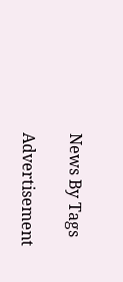News By Tags

Advertisement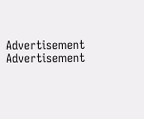Advertisement
Advertisement